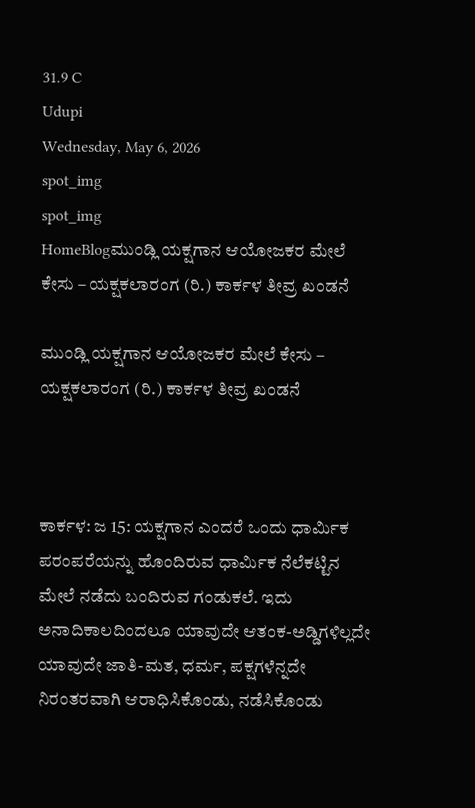31.9 C
Udupi
Wednesday, May 6, 2026
spot_img
spot_img
HomeBlogಮುಂಡ್ಲಿ ಯಕ್ಷಗಾನ ಆಯೋಜಕರ ಮೇಲೆ ಕೇಸು – ಯಕ್ಷಕಲಾರಂಗ (ರಿ.) ಕಾರ್ಕಳ ತೀವ್ರ ಖಂಡನೆ

ಮುಂಡ್ಲಿ ಯಕ್ಷಗಾನ ಆಯೋಜಕರ ಮೇಲೆ ಕೇಸು – ಯಕ್ಷಕಲಾರಂಗ (ರಿ.) ಕಾರ್ಕಳ ತೀವ್ರ ಖಂಡನೆ



ಕಾರ್ಕಳ: ಜ 15: ಯಕ್ಷಗಾನ ಎಂದರೆ ಒಂದು ಧಾರ್ಮಿಕ ಪರಂಪರೆಯನ್ನು ಹೊಂದಿರುವ ಧಾರ್ಮಿಕ ನೆಲೆಕಟ್ಟಿನ ಮೇಲೆ ನಡೆದು ಬಂದಿರುವ ಗಂಡುಕಲೆ. ಇದು ಅನಾದಿಕಾಲದಿಂದಲೂ ಯಾವುದೇ ಆತಂಕ-ಅಡ್ಡಿಗಳಿಲ್ಲದೇ ಯಾವುದೇ ಜಾತಿ-ಮತ, ಧರ್ಮ, ಪಕ್ಷಗಳೆನ್ನದೇ ನಿರಂತರವಾಗಿ ಆರಾಧಿಸಿಕೊಂಡು, ನಡೆಸಿಕೊಂಡು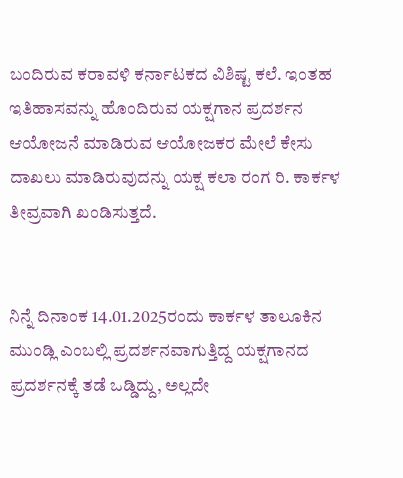ಬಂದಿರುವ ಕರಾವಳಿ ಕರ್ನಾಟಕದ ವಿಶಿಷ್ಟ ಕಲೆ. ಇಂತಹ ಇತಿಹಾಸವನ್ನು ಹೊಂದಿರುವ ಯಕ್ಷಗಾನ ಪ್ರದರ್ಶನ ಆಯೋಜನೆ ಮಾಡಿರುವ ಆಯೋಜಕರ ಮೇಲೆ ಕೇಸು ದಾಖಲು ಮಾಡಿರುವುದನ್ನು ಯಕ್ಷ ಕಲಾ ರಂಗ ರಿ. ಕಾರ್ಕಳ ತೀವ್ರವಾಗಿ ಖಂಡಿಸುತ್ತದೆ.


ನಿನ್ನೆ ದಿನಾಂಕ 14.01.2025ರಂದು ಕಾರ್ಕಳ ತಾಲೂಕಿನ ಮುಂಡ್ಲಿ ಎಂಬಲ್ಲಿ ಪ್ರದರ್ಶನವಾಗುತ್ತಿದ್ದ ಯಕ್ಷಗಾನದ ಪ್ರದರ್ಶನಕ್ಕೆ ತಡೆ ಒಡ್ಡಿದ್ದು, ಅಲ್ಲದೇ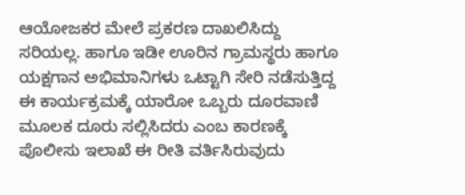ಆಯೋಜಕರ ಮೇಲೆ ಪ್ರಕರಣ ದಾಖಲಿಸಿದ್ದು ಸರಿಯಲ್ಲ. ಹಾಗೂ ಇಡೀ ಊರಿನ ಗ್ರಾಮಸ್ಥರು ಹಾಗೂ ಯಕ್ಷಗಾನ ಅಭಿಮಾನಿಗಳು ಒಟ್ಟಾಗಿ ಸೇರಿ ನಡೆಸುತ್ತಿದ್ದ ಈ ಕಾರ್ಯಕ್ರಮಕ್ಕೆ ಯಾರೋ ಒಬ್ಬರು ದೂರವಾಣಿ ಮೂಲಕ ದೂರು ಸಲ್ಲಿಸಿದರು ಎಂಬ ಕಾರಣಕ್ಕೆ ಪೊಲೀಸು ಇಲಾಖೆ ಈ ರೀತಿ ವರ್ತಿಸಿರುವುದು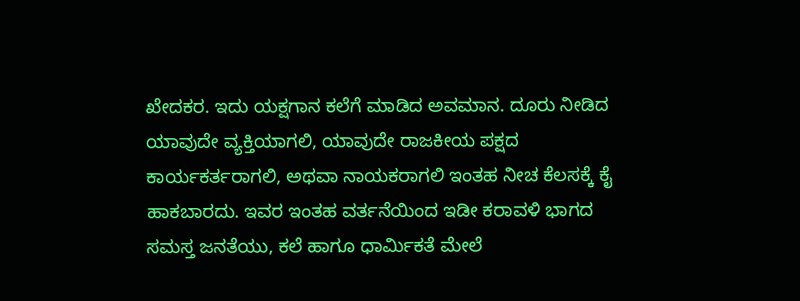ಖೇದಕರ. ಇದು ಯಕ್ಷಗಾನ ಕಲೆಗೆ ಮಾಡಿದ ಅವಮಾನ. ದೂರು ನೀಡಿದ ಯಾವುದೇ ವ್ಯಕ್ತಿಯಾಗಲಿ, ಯಾವುದೇ ರಾಜಕೀಯ ಪಕ್ಷದ ಕಾರ್ಯಕರ್ತರಾಗಲಿ, ಅಥವಾ ನಾಯಕರಾಗಲಿ ಇಂತಹ ನೀಚ ಕೆಲಸಕ್ಕೆ ಕೈ ಹಾಕಬಾರದು. ಇವರ ಇಂತಹ ವರ್ತನೆಯಿಂದ ಇಡೀ ಕರಾವಳಿ ಭಾಗದ ಸಮಸ್ತ ಜನತೆಯು, ಕಲೆ ಹಾಗೂ ಧಾರ್ಮಿಕತೆ ಮೇಲೆ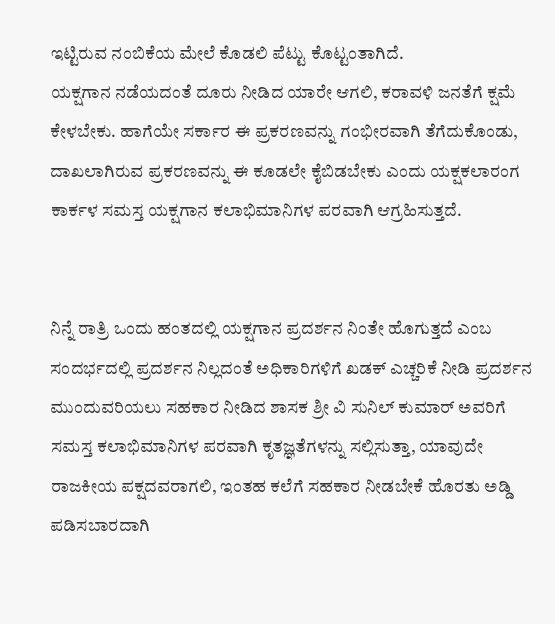ಇಟ್ಟಿರುವ ನಂಬಿಕೆಯ ಮೇಲೆ ಕೊಡಲಿ ಪೆಟ್ಟು ಕೊಟ್ಟಂತಾಗಿದೆ.
ಯಕ್ಷಗಾನ ನಡೆಯದಂತೆ ದೂರು ನೀಡಿದ ಯಾರೇ ಆಗಲಿ, ಕರಾವಳಿ ಜನತೆಗೆ ಕ್ಷಮೆ ಕೇಳಬೇಕು. ಹಾಗೆಯೇ ಸರ್ಕಾರ ಈ ಪ್ರಕರಣವನ್ನು ಗಂಭೀರವಾಗಿ ತೆಗೆದುಕೊಂಡು, ದಾಖಲಾಗಿರುವ ಪ್ರಕರಣವನ್ನು ಈ ಕೂಡಲೇ ಕೈಬಿಡಬೇಕು ಎಂದು ಯಕ್ಷಕಲಾರಂಗ ಕಾರ್ಕಳ ಸಮಸ್ತ ಯಕ್ಷಗಾನ ಕಲಾಭಿಮಾನಿಗಳ ಪರವಾಗಿ ಆಗ್ರಹಿಸುತ್ತದೆ.


ನಿನ್ನೆ ರಾತ್ರಿ ಒಂದು ಹಂತದಲ್ಲಿ ಯಕ್ಷಗಾನ ಪ್ರದರ್ಶನ ನಿಂತೇ ಹೊಗುತ್ತದೆ ಎಂಬ ಸಂದರ್ಭದಲ್ಲಿ ಪ್ರದರ್ಶನ ನಿಲ್ಲದಂತೆ ಅಧಿಕಾರಿಗಳಿಗೆ ಖಡಕ್‌ ಎಚ್ಚರಿಕೆ ನೀಡಿ ಪ್ರದರ್ಶನ ಮುಂದುವರಿಯಲು ಸಹಕಾರ ನೀಡಿದ ಶಾಸಕ ಶ್ರೀ ವಿ ಸುನಿಲ್‌ ಕುಮಾರ್‌ ಅವರಿಗೆ ಸಮಸ್ತ ಕಲಾಭಿಮಾನಿಗಳ ಪರವಾಗಿ ಕೃತಜ್ಞತೆಗಳನ್ನು ಸಲ್ಲಿಸುತ್ತಾ, ಯಾವುದೇ ರಾಜಕೀಯ ಪಕ್ಷದವರಾಗಲಿ, ಇಂತಹ ಕಲೆಗೆ ಸಹಕಾರ ನೀಡಬೇಕೆ ಹೊರತು ಅಡ್ಡಿ ಪಡಿಸಬಾರದಾಗಿ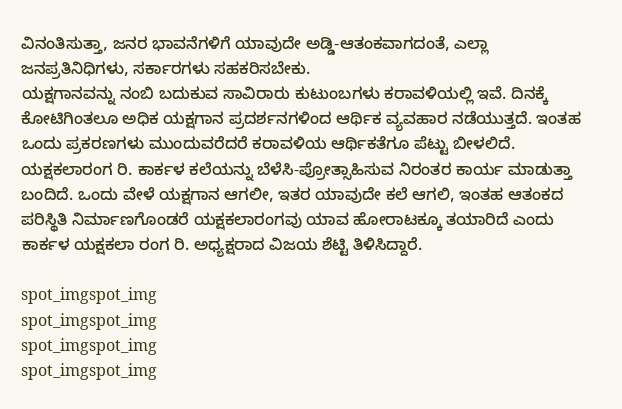ವಿನಂತಿಸುತ್ತಾ, ಜನರ ಭಾವನೆಗಳಿಗೆ ಯಾವುದೇ ಅಡ್ಡಿ-ಆತಂಕವಾಗದಂತೆ, ಎಲ್ಲಾ ಜನಪ್ರತಿನಿಧಿಗಳು, ಸರ್ಕಾರಗಳು ಸಹಕರಿಸಬೇಕು.
ಯಕ್ಷಗಾನವನ್ನು ನಂಬಿ ಬದುಕುವ ಸಾವಿರಾರು ಕುಟುಂಬಗಳು ಕರಾವಳಿಯಲ್ಲಿ ಇವೆ. ದಿನಕ್ಕೆ ಕೋಟಿಗಿಂತಲೂ ಅಧಿಕ ಯಕ್ಷಗಾನ ಪ್ರದರ್ಶನಗಳಿಂದ ಆರ್ಥಿಕ ವ್ಯವಹಾರ ನಡೆಯುತ್ತದೆ. ಇಂತಹ ಒಂದು ಪ್ರಕರಣಗಳು ಮುಂದುವರೆದರೆ ಕರಾವಳಿಯ ಆರ್ಥಿಕತೆಗೂ ಪೆಟ್ಟು ಬೀಳಲಿದೆ.
ಯಕ್ಷಕಲಾರಂಗ ರಿ. ಕಾರ್ಕಳ ಕಲೆಯನ್ನು ಬೆಳೆಸಿ-ಪ್ರೋತ್ಸಾಹಿಸುವ ನಿರಂತರ ಕಾರ್ಯ ಮಾಡುತ್ತಾ ಬಂದಿದೆ. ಒಂದು ವೇಳೆ ಯಕ್ಷಗಾನ ಆಗಲೀ, ಇತರ ಯಾವುದೇ ಕಲೆ ಆಗಲಿ, ಇಂತಹ ಆತಂಕದ ಪರಿಸ್ಥಿತಿ ನಿರ್ಮಾಣಗೊಂಡರೆ ಯಕ್ಷಕಲಾರಂಗವು ಯಾವ ಹೋರಾಟಕ್ಕೂ ತಯಾರಿದೆ ಎಂದು ಕಾರ್ಕಳ ಯಕ್ಷಕಲಾ ರಂಗ ರಿ. ಅಧ್ಯಕ್ಷರಾದ ವಿಜಯ ಶೆಟ್ಟಿ ತಿಳಿಸಿದ್ದಾರೆ.

spot_imgspot_img
spot_imgspot_img
spot_imgspot_img
spot_imgspot_img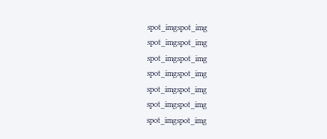spot_imgspot_img
spot_imgspot_img
spot_imgspot_img
spot_imgspot_img
spot_imgspot_img
spot_imgspot_img
spot_imgspot_img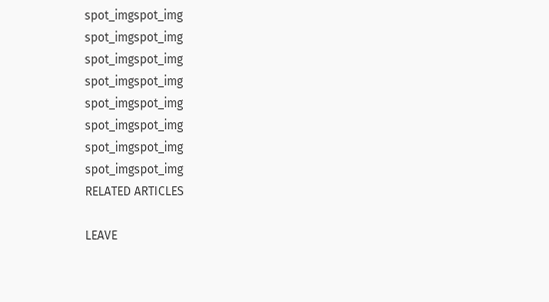spot_imgspot_img
spot_imgspot_img
spot_imgspot_img
spot_imgspot_img
spot_imgspot_img
spot_imgspot_img
spot_imgspot_img
spot_imgspot_img
RELATED ARTICLES

LEAVE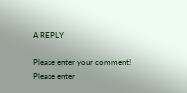A REPLY

Please enter your comment!
Please enter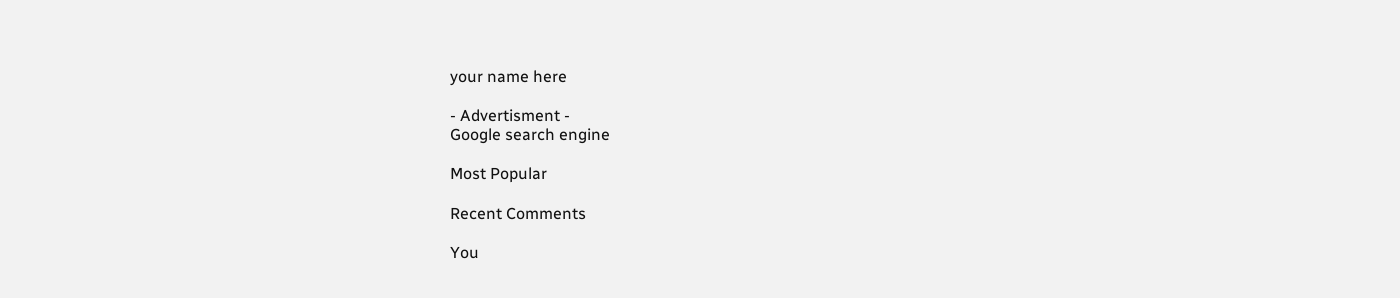your name here

- Advertisment -
Google search engine

Most Popular

Recent Comments

You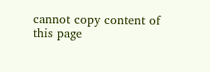cannot copy content of this page